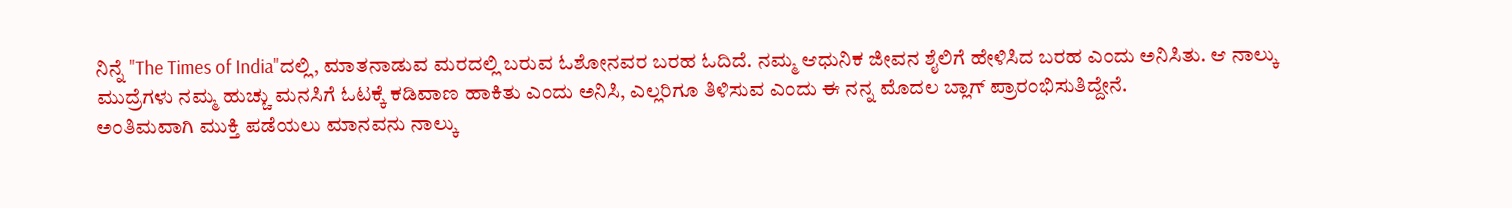ನಿನ್ನೆ "The Times of India"ದಲ್ಲಿ, ಮಾತನಾಡುವ ಮರದಲ್ಲಿ ಬರುವ ಓಶೋನವರ ಬರಹ ಓದಿದೆ. ನಮ್ಮ ಆಧುನಿಕ ಜೀವನ ಶೈಲಿಗೆ ಹೇಳಿಸಿದ ಬರಹ ಎಂದು ಅನಿಸಿತು. ಆ ನಾಲ್ಕು ಮುದ್ರೆಗಳು ನಮ್ಮ ಹುಚ್ಚು ಮನಸಿಗೆ ಓಟಕ್ಕೆ ಕಡಿವಾಣ ಹಾಕಿತು ಎಂದು ಅನಿಸಿ, ಎಲ್ಲರಿಗೂ ತಿಳಿಸುವ ಎಂದು ಈ ನನ್ನ ಮೊದಲ ಬ್ಲಾಗ್ ಪ್ರಾರಂಭಿಸುತಿದ್ದೇನೆ.
ಅಂತಿಮವಾಗಿ ಮುಕ್ತಿ ಪಡೆಯಲು ಮಾನವನು ನಾಲ್ಕು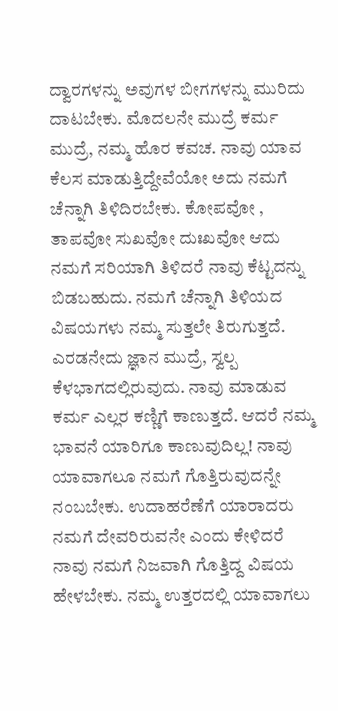ದ್ವಾರಗಳನ್ನು ಅವುಗಳ ಬೀಗಗಳನ್ನು ಮುರಿದು ದಾಟಬೇಕು. ಮೊದಲನೇ ಮುದ್ರೆ ಕರ್ಮ ಮುದ್ರೆ, ನಮ್ಮ ಹೊರ ಕವಚ. ನಾವು ಯಾವ ಕೆಲಸ ಮಾಡುತ್ತಿದ್ದೇವೆಯೋ ಅದು ನಮಗೆ ಚೆನ್ನಾಗಿ ತಿಳಿದಿರಬೇಕು. ಕೋಪವೋ , ತಾಪವೋ ಸುಖವೋ ದುಃಖವೋ ಆದು ನಮಗೆ ಸರಿಯಾಗಿ ತಿಳಿದರೆ ನಾವು ಕೆಟ್ಟದನ್ನು ಬಿಡಬಹುದು. ನಮಗೆ ಚೆನ್ನಾಗಿ ತಿಳಿಯದ ವಿಷಯಗಳು ನಮ್ಮ ಸುತ್ತಲೇ ತಿರುಗುತ್ತದೆ. ಎರಡನೇದು ಜ್ಞಾನ ಮುದ್ರೆ, ಸ್ವಲ್ಪ ಕೆಳಭಾಗದಲ್ಲಿರುವುದು. ನಾವು ಮಾಡುವ ಕರ್ಮ ಎಲ್ಲರ ಕಣ್ಣಿಗೆ ಕಾಣುತ್ತದೆ. ಆದರೆ ನಮ್ಮ ಭಾವನೆ ಯಾರಿಗೂ ಕಾಣುವುದಿಲ್ಲ! ನಾವು ಯಾವಾಗಲೂ ನಮಗೆ ಗೊತ್ತಿರುವುದನ್ನೇ ನಂಬಬೇಕು. ಉದಾಹರೆಣೆಗೆ ಯಾರಾದರು ನಮಗೆ ದೇವರಿರುವನೇ ಎಂದು ಕೇಳಿದರೆ ನಾವು ನಮಗೆ ನಿಜವಾಗಿ ಗೊತ್ತಿದ್ದ ವಿಷಯ ಹೇಳಬೇಕು. ನಮ್ಮ ಉತ್ತರದಲ್ಲಿ ಯಾವಾಗಲು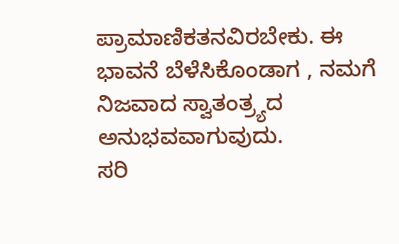ಪ್ರಾಮಾಣಿಕತನವಿರಬೇಕು. ಈ ಭಾವನೆ ಬೆಳೆಸಿಕೊಂಡಾಗ , ನಮಗೆ ನಿಜವಾದ ಸ್ವಾತಂತ್ರ್ಯದ ಅನುಭವವಾಗುವುದು.
ಸರಿ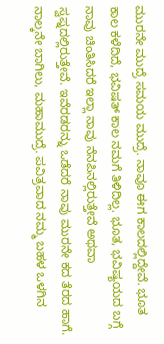ಮುರನೇ ಮುದ್ರೆ ಸಮಯ ಮುದ್ರೆ. ನಾವೂ ಈಗ ಕಾಲದಲ್ಲಿದ್ದೇವೆ. ಭೂತ ಕಾಲ ಕಳೆದಿದೆ, ಭವಿಷತ್ ಕಾಲ ನಮಗೆ ತಿಳಿದಿಲ್ಲ. ಭೂತ, ಭವಿಷ್ಯಯದ ಬಗ್ಗೆ ನಾವು ಚಿಂತಿಸಿದರೆ ಇಲ್ಲಾ ನಾವು ನೆನಪಿನಲ್ಲಿರುತ್ತೇವೆ ಅಥವಾ ಸ್ವಪ್ನದಲ್ಲಿರುತ್ತೇವೆ. ಇವೆರಡರನ್ನು ಒಡೆದರೆ ನಾವು ಮುರನೇ ಕದ ತೆರದ ಹಾಗೆ.
ನಾಲ್ಕನೇ ಬಾಗಿಲು, ಮಹಾಮುದ್ರೆ. ಪವಿತ್ರವಾದ ನಮ್ಮ ಬಹಳ ಒಳಗಿನ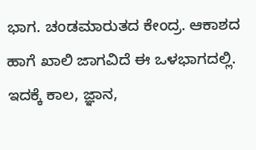ಭಾಗ. ಚಂಡಮಾರುತದ ಕೇಂದ್ರ. ಆಕಾಶದ ಹಾಗೆ ಖಾಲಿ ಜಾಗವಿದೆ ಈ ಒಳಭಾಗದಲ್ಲಿ. ಇದಕ್ಕೆ ಕಾಲ, ಜ್ಞಾನ,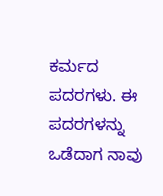ಕರ್ಮದ ಪದರಗಳು. ಈ ಪದರಗಳನ್ನು ಒಡೆದಾಗ ನಾವು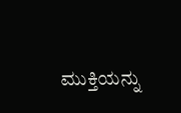ಮುಕ್ತಿಯನ್ನು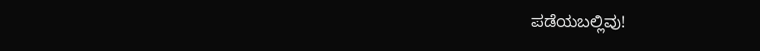ಪಡೆಯಬಲ್ಲಿವು!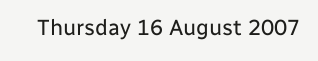Thursday 16 August 2007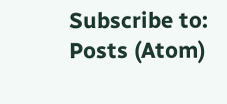Subscribe to:
Posts (Atom)